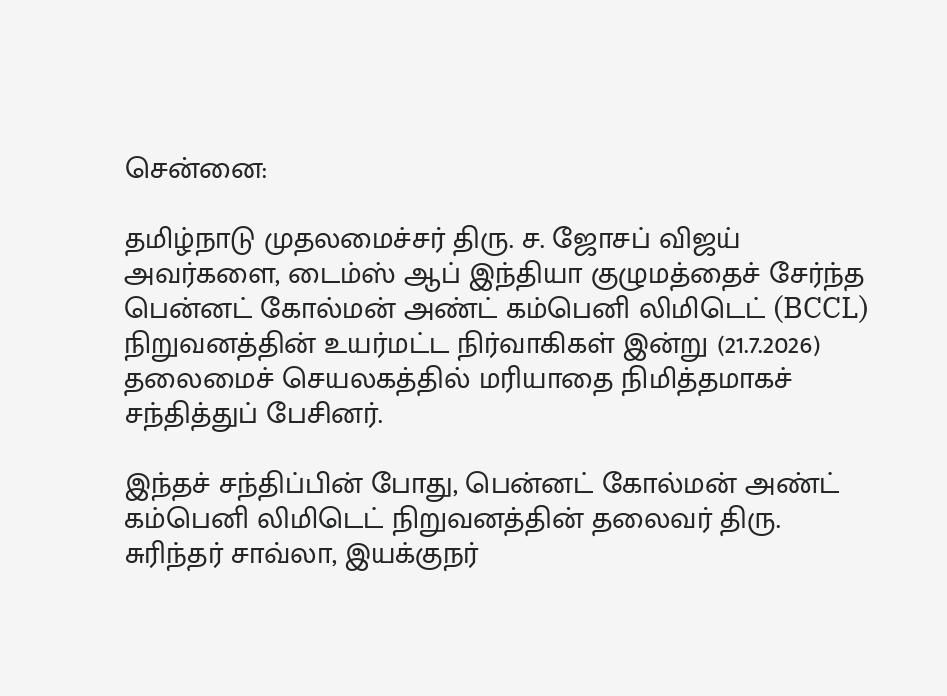சென்னை:

தமிழ்நாடு முதலமைச்சர் திரு. ச. ஜோசப் விஜய் அவர்களை, டைம்ஸ் ஆப் இந்தியா குழுமத்தைச் சேர்ந்த பென்னட் கோல்மன் அண்ட் கம்பெனி லிமிடெட் (BCCL) நிறுவனத்தின் உயர்மட்ட நிர்வாகிகள் இன்று (21.7.2026) தலைமைச் செயலகத்தில் மரியாதை நிமித்தமாகச் சந்தித்துப் பேசினர்.

இந்தச் சந்திப்பின் போது, பென்னட் கோல்மன் அண்ட் கம்பெனி லிமிடெட் நிறுவனத்தின் தலைவர் திரு. சுரிந்தர் சாவ்லா, இயக்குநர்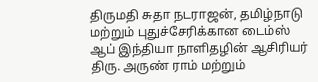திருமதி சுதா நடராஜன், தமிழ்நாடு மற்றும் புதுச்சேரிக்கான டைம்ஸ் ஆப் இந்தியா நாளிதழின் ஆசிரியர் திரு. அருண் ராம் மற்றும்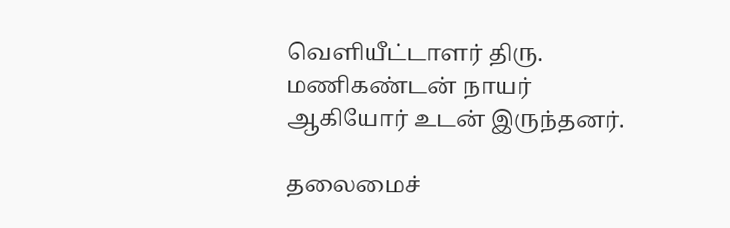வெளியீட்டாளர் திரு. மணிகண்டன் நாயர் ஆகியோர் உடன் இருந்தனர்.

தலைமைச்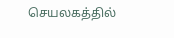செயலகத்தில்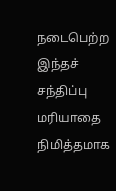நடைபெற்ற இந்தச் சந்திப்பு மரியாதை நிமித்தமாக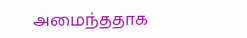அமைந்ததாக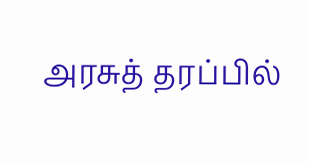அரசுத் தரப்பில்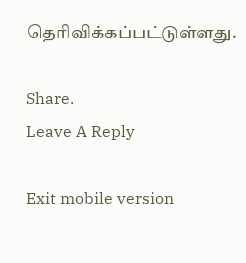தெரிவிக்கப்பட்டுள்ளது.

Share.
Leave A Reply

Exit mobile version